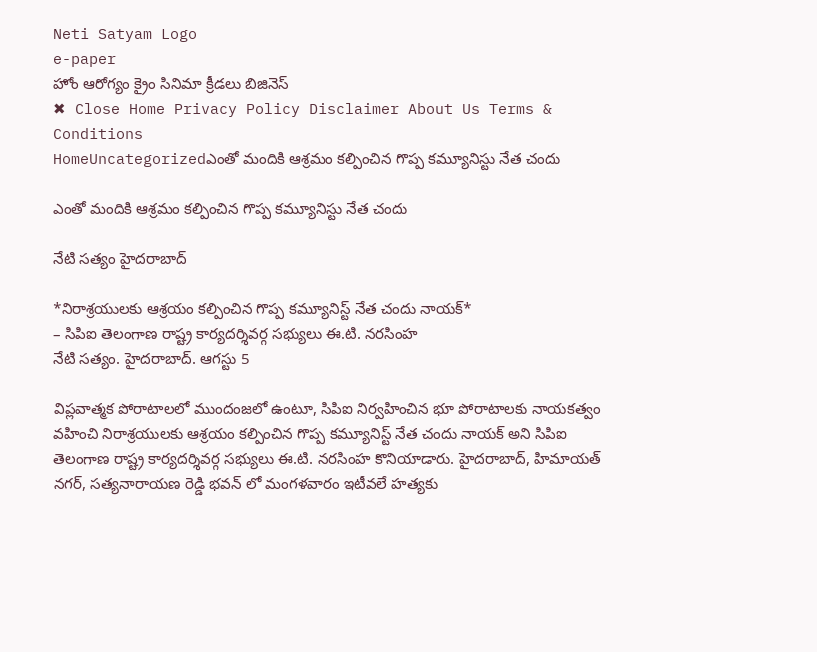Neti Satyam Logo
e-paper
హోం ఆరోగ్యం క్రైం సినిమా క్రీడలు బిజినెస్
✖ Close Home Privacy Policy Disclaimer About Us Terms & Conditions
HomeUncategorizedఎంతో మందికి ఆశ్రమం కల్పించిన గొప్ప కమ్యూనిస్టు నేత చందు

ఎంతో మందికి ఆశ్రమం కల్పించిన గొప్ప కమ్యూనిస్టు నేత చందు

నేటి సత్యం హైదరాబాద్

*నిరాశ్రయులకు ఆశ్రయం కల్పించిన గొప్ప కమ్యూనిస్ట్ నేత చందు నాయక్*
– సిపిఐ తెలంగాణ రాష్ట్ర కార్యదర్శివర్గ సభ్యులు ఈ.టి. నరసింహ
నేటి సత్యం. హైదరాబాద్. ఆగస్టు 5

విప్లవాత్మక పోరాటాలలో ముందంజలో ఉంటూ, సిపిఐ నిర్వహించిన భూ పోరాటాలకు నాయకత్వం వహించి నిరాశ్రయులకు ఆశ్రయం కల్పించిన గొప్ప కమ్యూనిస్ట్ నేత చందు నాయక్ అని సిపిఐ తెలంగాణ రాష్ట్ర కార్యదర్శివర్గ సభ్యులు ఈ.టి. నరసింహ కొనియాడారు. హైదరాబాద్, హిమాయత్ నగర్, సత్యనారాయణ రెడ్డి భవన్ లో మంగళవారం ఇటీవలే హత్యకు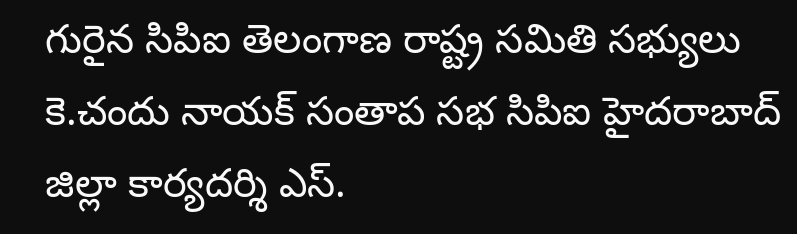గురైన సిపిఐ తెలంగాణ రాష్ట్ర సమితి సభ్యులు కె.చందు నాయక్ సంతాప సభ సిపిఐ హైదరాబాద్ జిల్లా కార్యదర్శి ఎస్.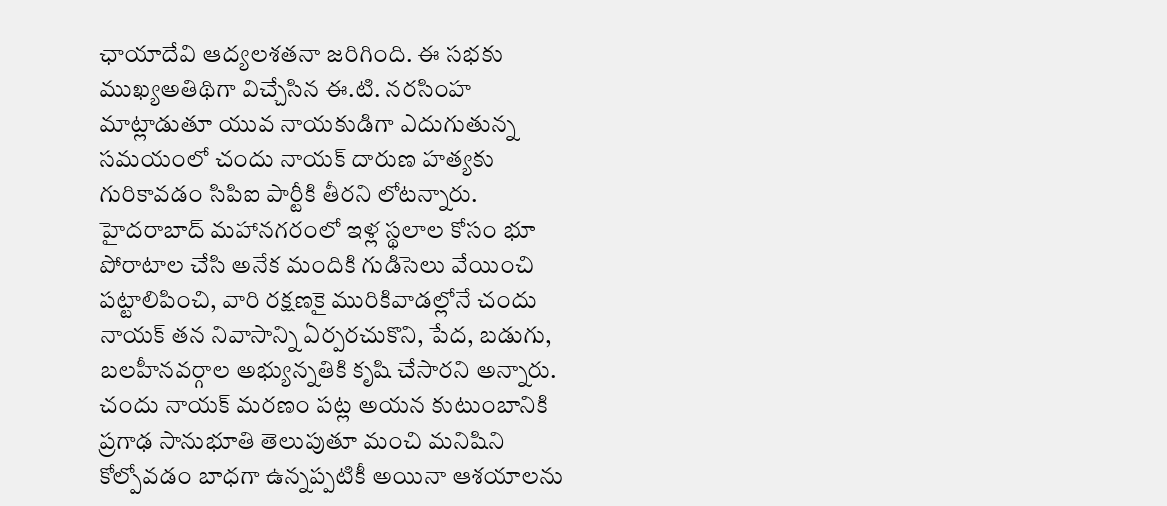ఛాయాదేవి ఆద్యలశతనా జరిగింది. ఈ సభకు ముఖ్యఅతిథిగా విచ్చేసిన ఈ.టి. నరసింహ మాట్లాడుతూ యువ నాయకుడిగా ఎదుగుతున్న సమయంలో చందు నాయక్ దారుణ హత్యకు గురికావడం సిపిఐ పార్టీకి తీరని లోటన్నారు. హైదరాబాద్ మహానగరంలో ఇళ్ల స్థలాల కోసం భూ పోరాటాల చేసి అనేక మందికి గుడిసెలు వేయించి పట్టాలిపించి, వారి రక్షణకై మురికివాడల్లోనే చందు నాయక్ తన నివాసాన్ని ఏర్పరచుకొని, పేద, బడుగు, బలహీనవర్గాల అభ్యున్నతికి కృషి చేసారని అన్నారు. చందు నాయక్ మరణం పట్ల అయన కుటుంబానికి ప్రగాఢ సానుభూతి తెలుపుతూ మంచి మనిషిని కోల్పోవడం బాధగా ఉన్నప్పటికీ అయినా ఆశయాలను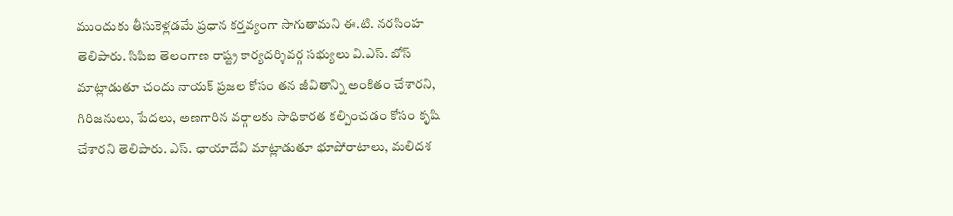ముందుకు తీసుకెళ్లడమే ప్రధాన కర్తవ్యంగా సాగుతామని ఈ.టి. నరసింహ తెలిపారు. సిపిఐ తెలంగాణ రాష్ట్ర కార్యదర్శివర్గ సభ్యులు వి.ఎస్. బోస్ మాట్లాడుతూ చందు నాయక్ ప్రజల కోసం తన జీవితాన్ని అంకితం చేశారని, గిరిజనులు, పేదలు, అణగారిన వర్గాలకు సాధికారత కల్పించడం కోసం కృషి చేశారని తెలిపారు. ఎస్. ఛాయాదేవి మాట్లాడుతూ భూపోరాటాలు, మలిదశ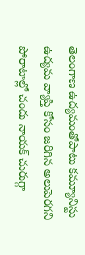తెలంగాణ ఉద్యమంతోపాటు కమ్యూనిస్టు ఉద్యమ వ్యాప్తి కోసం జరిగిన అలుపెరగని పోరాటాల్లో చందు నాయక్ చురుగ్గా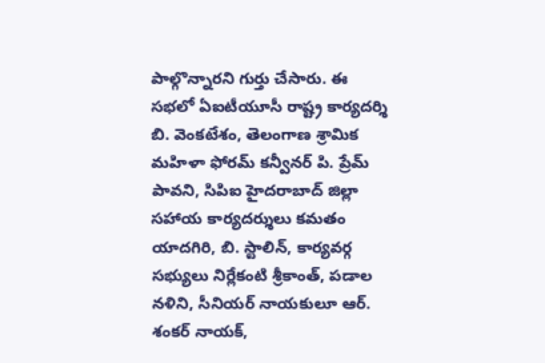పాల్గొన్నారని గుర్తు చేసారు. ఈ సభలో ఏఐటీయూసీ రాష్ట్ర కార్యదర్శి బి. వెంకటేశం, తెలంగాణ శ్రామిక మహిళా ఫోరమ్ కన్వీనర్ పి. ప్రేమ్ పావని, సిపిఐ హైదరాబాద్ జిల్లా సహాయ కార్యదర్శులు కమతం యాదగిరి, బి. స్టాలిన్, కార్యవర్గ సభ్యులు నిర్లేకంటి శ్రీకాంత్, పడాల నళిని, సీనియర్ నాయకులూ ఆర్. శంకర్ నాయక్,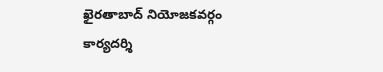ఖైరతాబాద్ నియోజకవర్గం కార్యదర్శి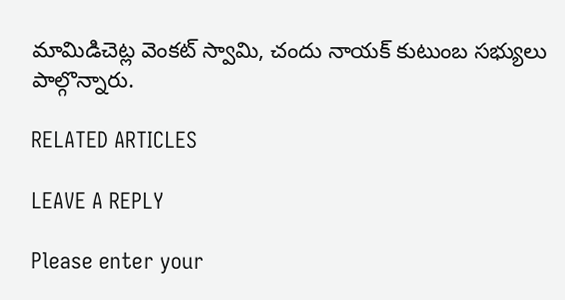మామిడిచెట్ల వెంకట్ స్వామి, చందు నాయక్ కుటుంబ సభ్యులు పాల్గొన్నారు.

RELATED ARTICLES

LEAVE A REPLY

Please enter your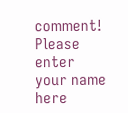comment!
Please enter your name here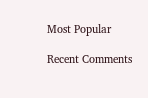Most Popular

Recent Comments